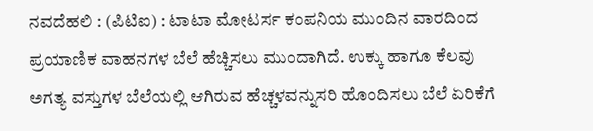ನವದೆಹಲಿ : (ಪಿಟಿಐ) : ಟಾಟಾ ಮೋಟರ್ಸ ಕಂಪನಿಯ ಮುಂದಿನ ವಾರದಿಂದ ಪ್ರಯಾಣಿಕ ವಾಹನಗಳ ಬೆಲೆ ಹೆಚ್ಚಿಸಲು ಮುಂದಾಗಿದೆ. ಉಕ್ಕು ಹಾಗೂ ಕೆಲವು ಅಗತ್ಯ ವಸ್ತುಗಳ ಬೆಲೆಯಲ್ಲಿ ಆಗಿರುವ ಹೆಚ್ಚಳವನ್ನುಸರಿ ಹೊಂದಿಸಲು ಬೆಲೆ ಏರಿಕೆಗೆ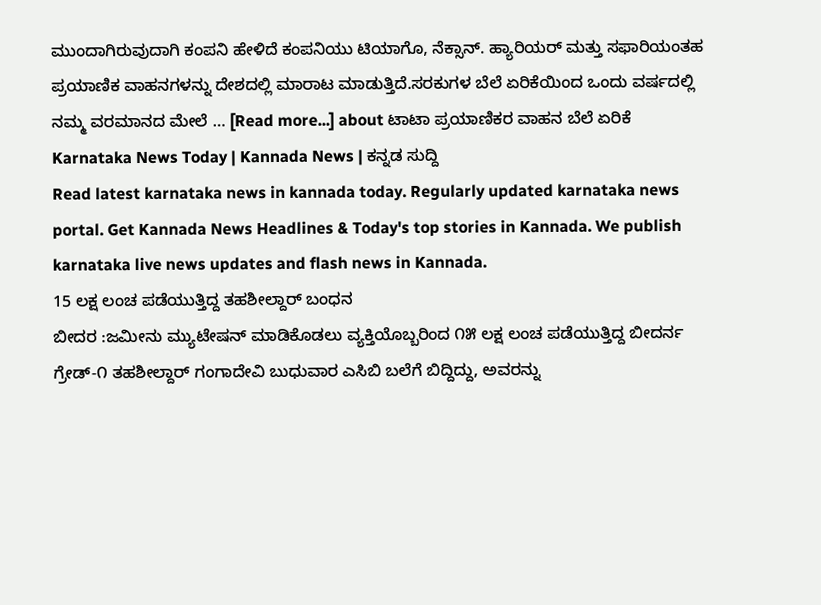ಮುಂದಾಗಿರುವುದಾಗಿ ಕಂಪನಿ ಹೇಳಿದೆ ಕಂಪನಿಯು ಟಿಯಾಗೊ, ನೆಕ್ಸಾನ್. ಹ್ಯಾರಿಯರ್ ಮತ್ತು ಸಫಾರಿಯಂತಹ ಪ್ರಯಾಣಿಕ ವಾಹನಗಳನ್ನು ದೇಶದಲ್ಲಿ ಮಾರಾಟ ಮಾಡುತ್ತಿದೆ.ಸರಕುಗಳ ಬೆಲೆ ಏರಿಕೆಯಿಂದ ಒಂದು ವರ್ಷದಲ್ಲಿ ನಮ್ಮ ವರಮಾನದ ಮೇಲೆ … [Read more...] about ಟಾಟಾ ಪ್ರಯಾಣಿಕರ ವಾಹನ ಬೆಲೆ ಏರಿಕೆ
Karnataka News Today | Kannada News | ಕನ್ನಡ ಸುದ್ದಿ
Read latest karnataka news in kannada today. Regularly updated karnataka news portal. Get Kannada News Headlines & Today's top stories in Kannada. We publish karnataka live news updates and flash news in Kannada.
15 ಲಕ್ಷ ಲಂಚ ಪಡೆಯುತ್ತಿದ್ದ ತಹಶೀಲ್ದಾರ್ ಬಂಧನ
ಬೀದರ :ಜಮೀನು ಮ್ಯುಟೇಷನ್ ಮಾಡಿಕೊಡಲು ವ್ಯಕ್ತಿಯೊಬ್ಬರಿಂದ ೧೫ ಲಕ್ಷ ಲಂಚ ಪಡೆಯುತ್ತಿದ್ದ ಬೀದರ್ನ ಗ್ರೇಡ್-೧ ತಹಶೀಲ್ದಾರ್ ಗಂಗಾದೇವಿ ಬುಧುವಾರ ಎಸಿಬಿ ಬಲೆಗೆ ಬಿದ್ದಿದ್ದು, ಅವರನ್ನು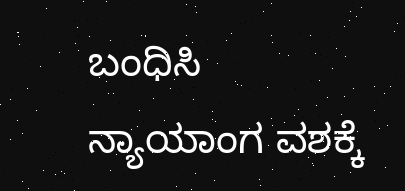ಬಂಧಿಸಿ ನ್ಯಾಯಾಂಗ ವಶಕ್ಕೆ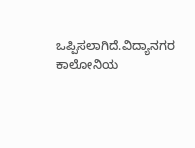ಒಪ್ಪಿಸಲಾಗಿದೆ.ವಿದ್ಯಾನಗರ ಕಾಲೋನಿಯ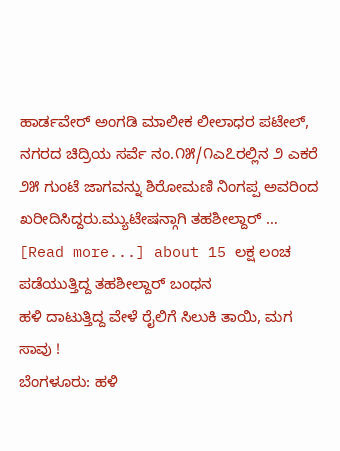ಹಾರ್ಡವೇರ್ ಅಂಗಡಿ ಮಾಲೀಕ ಲೀಲಾಧರ ಪಟೇಲ್, ನಗರದ ಚಿದ್ರಿಯ ಸರ್ವೆ ನಂ.೧೫/೧ಎ೭ರಲ್ಲಿನ ೨ ಎಕರೆ ೨೫ ಗುಂಟೆ ಜಾಗವನ್ನು ಶಿರೋಮಣಿ ನಿಂಗಪ್ಪ ಅವರಿಂದ ಖರೀದಿಸಿದ್ದರು.ಮ್ಯುಟೇಷನ್ಗಾಗಿ ತಹಶೀಲ್ದಾರ್ … [Read more...] about 15 ಲಕ್ಷ ಲಂಚ ಪಡೆಯುತ್ತಿದ್ದ ತಹಶೀಲ್ದಾರ್ ಬಂಧನ
ಹಳಿ ದಾಟುತ್ತಿದ್ದ ವೇಳೆ ರೈಲಿಗೆ ಸಿಲುಕಿ ತಾಯಿ, ಮಗ ಸಾವು !
ಬೆಂಗಳೂರು: ಹಳಿ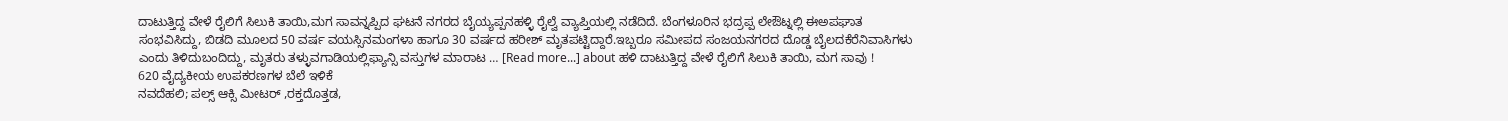ದಾಟುತ್ತಿದ್ದ ವೇಳೆ ರೈಲಿಗೆ ಸಿಲುಕಿ ತಾಯಿ,ಮಗ ಸಾವನ್ನಪ್ಪಿದ ಘಟನೆ ನಗರದ ಬೈಯ್ಯಪ್ಪನಹಳ್ಳಿ ರೈಲ್ವೆ ವ್ಯಾಪ್ತಿಯಲ್ಲಿ ನಡೆದಿದೆ. ಬೆಂಗಳೂರಿನ ಭದ್ರಪ್ಪ ಲೇಔಟ್ನಲ್ಲಿ ಈಅಪಘಾತ ಸಂಭವಿಸಿದ್ದು, ಬಿಡದಿ ಮೂಲದ 50 ವರ್ಷ ವಯಸ್ಸಿನಮಂಗಳಾ ಹಾಗೂ 30 ವರ್ಷದ ಹರೀಶ್ ಮೃತಪಟ್ಟಿದ್ದಾರೆ.ಇಬ್ಬರೂ ಸಮೀಪದ ಸಂಜಯನಗರದ ದೊಡ್ಡ ಬೈಲದಕೆರೆನಿವಾಸಿಗಳು ಎಂದು ತಿಳಿದುಬಂದಿದ್ದು, ಮೃತರು ತಳ್ಳುವಗಾಡಿಯಲ್ಲಿಫ್ಯಾನ್ಸಿ ವಸ್ತುಗಳ ಮಾರಾಟ … [Read more...] about ಹಳಿ ದಾಟುತ್ತಿದ್ದ ವೇಳೆ ರೈಲಿಗೆ ಸಿಲುಕಿ ತಾಯಿ, ಮಗ ಸಾವು !
620 ವೈದ್ಯಕೀಯ ಉಪಕರಣಗಳ ಬೆಲೆ ಇಳಿಕೆ
ನವದೆಹಲಿ; ಪಲ್ಸ್ ಆಕ್ಸಿ ಮೀಟರ್ ,ರಕ್ತದೊತ್ತಡ,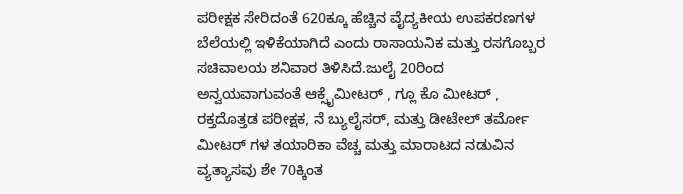ಪರೀಕ್ಷಕ ಸೇರಿದಂತೆ 620ಕ್ಕೂ ಹೆಚ್ಚಿನ ವೈದ್ಯಕೀಯ ಉಪಕರಣಗಳ ಬೆಲೆಯಲ್ಲಿ ಇಳಿಕೆಯಾಗಿದೆ ಎಂದು ರಾಸಾಯನಿಕ ಮತ್ತು ರಸಗೊಬ್ಬರ ಸಚಿವಾಲಯ ಶನಿವಾರ ತಿಳಿಸಿದೆ.ಜುಲೈ 20ರಿಂದ ಅನ್ವಯವಾಗುವಂತೆ ಆಕ್ಸೈಮೀಟರ್ , ಗ್ಲೂ ಕೊ ಮೀಟರ್ , ರಕ್ತದೊತ್ತಡ ಪರೀಕ್ಷಕ, ನೆ ಬ್ಯುಲೈಸರ್, ಮತ್ತು ಡೀಟೇಲ್ ತರ್ಮೋ ಮೀಟರ್ ಗಳ ತಯಾರಿಕಾ ವೆಚ್ಚ ಮತ್ತು ಮಾರಾಟದ ನಡುವಿನ ವ್ಯತ್ಯಾಸವು ಶೇ 70ಕ್ಕಿಂತ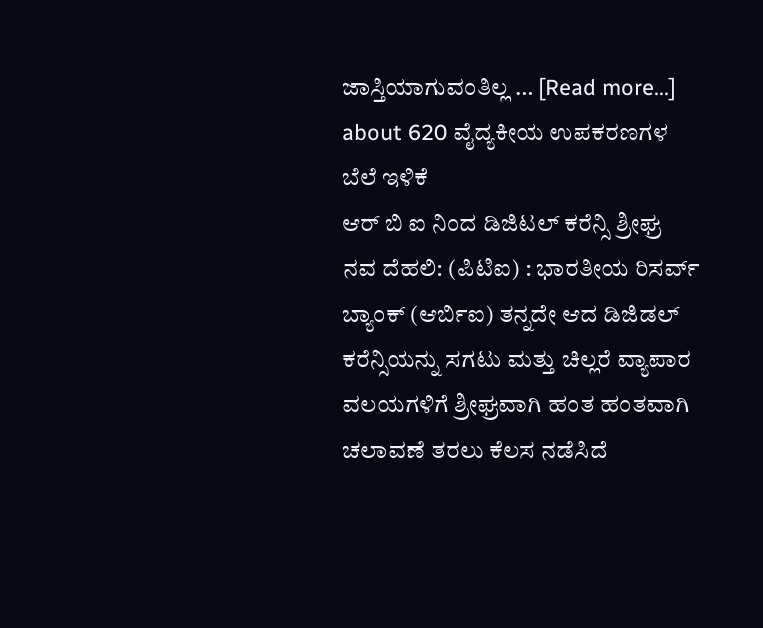ಜಾಸ್ತಿಯಾಗುವಂತಿಲ್ಲ … [Read more...] about 620 ವೈದ್ಯಕೀಯ ಉಪಕರಣಗಳ ಬೆಲೆ ಇಳಿಕೆ
ಆರ್ ಬಿ ಐ ನಿಂದ ಡಿಜಿಟಲ್ ಕರೆನ್ಸಿ ಶ್ರೀಘ್ರ
ನವ ದೆಹಲಿ: (ಪಿಟಿಐ) : ಭಾರತೀಯ ರಿಸರ್ವ್ ಬ್ಯಾಂಕ್ (ಆರ್ಬಿಐ) ತನ್ನದೇ ಆದ ಡಿಜಿಡಲ್ ಕರೆನ್ಸಿಯನ್ನು ಸಗಟು ಮತ್ತು ಚಿಲ್ಲರೆ ವ್ಯಾಪಾರ ವಲಯಗಳಿಗೆ ಶ್ರೀಘ್ರವಾಗಿ ಹಂತ ಹಂತವಾಗಿ ಚಲಾವಣೆ ತರಲು ಕೆಲಸ ನಡೆಸಿದೆ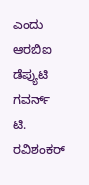ಎಂದು ಆರಬಿಐ ಡೆಪ್ಯುಟಿ ಗವರ್ನ್ ಟಿ. ರವಿಶಂಕರ್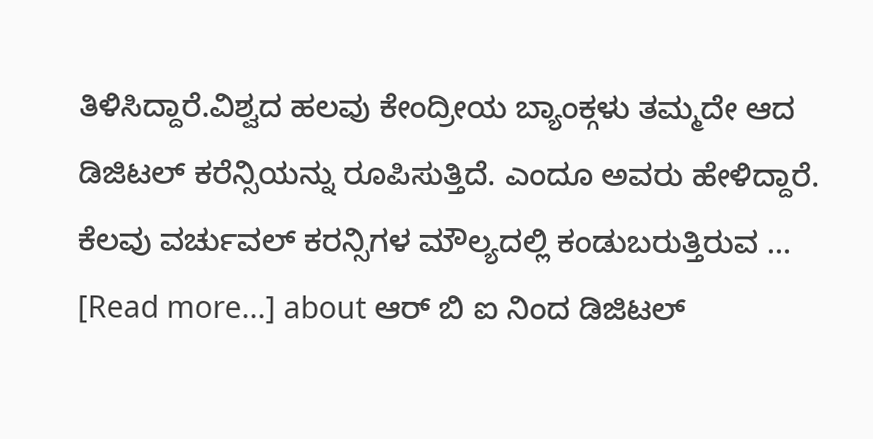ತಿಳಿಸಿದ್ದಾರೆ.ವಿಶ್ವದ ಹಲವು ಕೇಂದ್ರೀಯ ಬ್ಯಾಂಕ್ಗಳು ತಮ್ಮದೇ ಆದ ಡಿಜಿಟಲ್ ಕರೆನ್ಸಿಯನ್ನು ರೂಪಿಸುತ್ತಿದೆ. ಎಂದೂ ಅವರು ಹೇಳಿದ್ದಾರೆ. ಕೆಲವು ವರ್ಚುವಲ್ ಕರನ್ಸಿಗಳ ಮೌಲ್ಯದಲ್ಲಿ ಕಂಡುಬರುತ್ತಿರುವ … [Read more...] about ಆರ್ ಬಿ ಐ ನಿಂದ ಡಿಜಿಟಲ್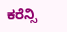ಕರೆನ್ಸಿ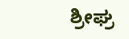ಶ್ರೀಘ್ರ